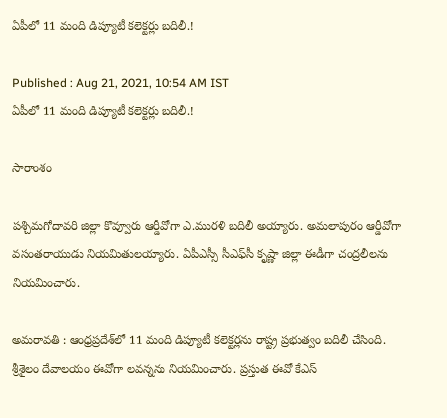ఏపీలో 11 మంది డిప్యూటీ కలెక్టర్లు బదిలీ.!

Published : Aug 21, 2021, 10:54 AM IST
ఏపీలో 11 మంది డిప్యూటీ కలెక్టర్లు బదిలీ.!

సారాంశం

పశ్చిమగోదావరి జిల్లా కొవ్వూరు ఆర్డీవోగా ఎ.మురళి బదిలీ అయ్యారు. అమలాపురం ఆర్డీవోగా వసంతరాయుడు నియమితులయ్యారు. ఏపీఎస్సీ సీఎఫ్‌సీ కృష్ణా జిల్లా ఈడీగా చంద్రలీలను నియమించారు.

అమరావతి : ఆంధ్రప్రదేశ్‌లో 11 మంది డిప్యూటీ కలెక్టర్లను రాష్ట్ర ప్రభుత్వం బదిలీ చేసింది. శ్రీశైలం దేవాలయం ఈవోగా లవన్నను నియమించారు. ప్రస్తుత ఈవో కేఎస్‌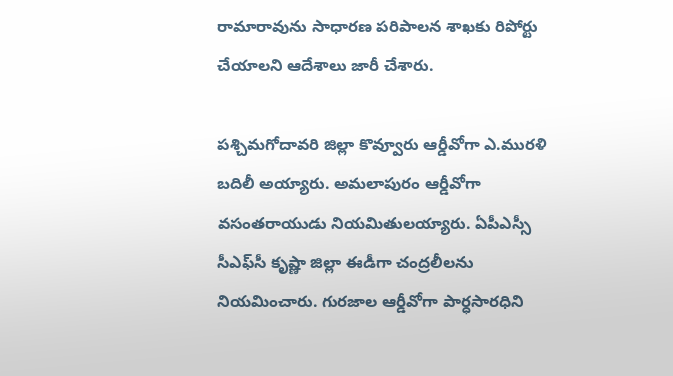రామారావును సాధారణ పరిపాలన శాఖకు రిపోర్టు చేయాలని ఆదేశాలు జారీ చేశారు.

పశ్చిమగోదావరి జిల్లా కొవ్వూరు ఆర్డీవోగా ఎ.మురళి బదిలీ అయ్యారు. అమలాపురం ఆర్డీవోగా వసంతరాయుడు నియమితులయ్యారు. ఏపీఎస్సీ సీఎఫ్‌సీ కృష్ణా జిల్లా ఈడీగా చంద్రలీలను నియమించారు. గురజాల ఆర్డీవోగా పార్ధసారధిని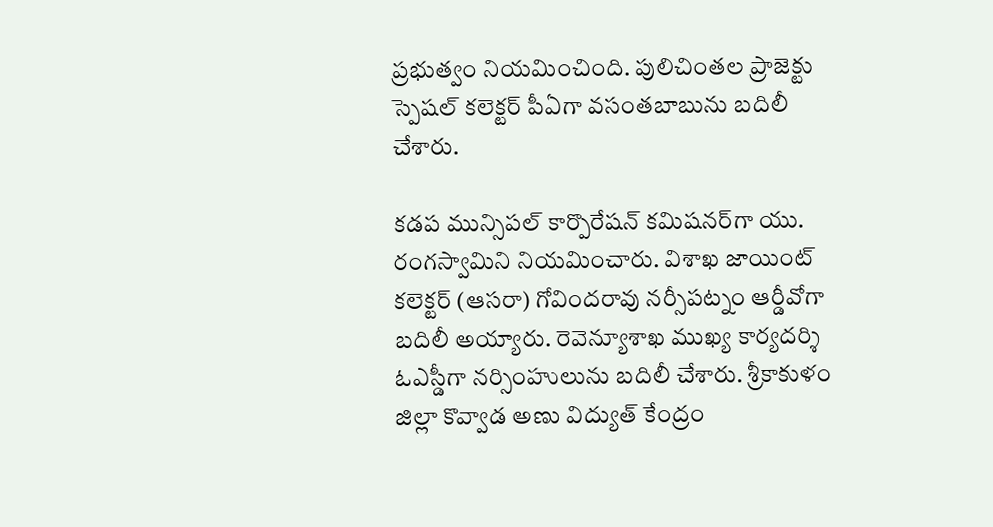ప్రభుత్వం నియమించింది. పులిచింతల ప్రాజెక్టు స్పెషల్‌ కలెక్టర్‌ పీఏగా వసంతబాబును బదిలీ చేశారు.

కడప మున్సిపల్‌ కార్పొరేషన్‌ కమిషనర్‌గా యు. రంగస్వామిని నియమించారు. విశాఖ జాయింట్‌ కలెక్టర్‌ (ఆసరా) గోవిందరావు నర్సీపట్నం ఆర్డీవోగా బదిలీ అయ్యారు. రెవెన్యూశాఖ ముఖ్య కార్యదర్శి ఓఎస్డీగా నర్సింహులును బదిలీ చేశారు. శ్రీకాకుళం జిల్లా కొవ్వాడ అణు విద్యుత్ కేంద్రం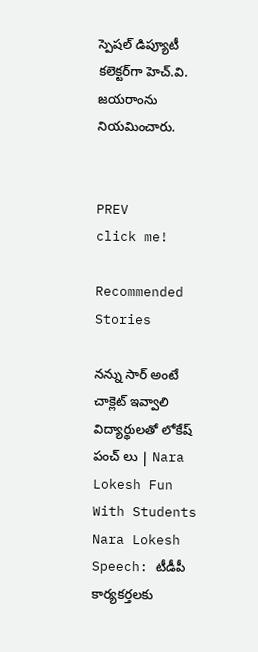స్పెషల్‌ డిప్యూటీ కలెక్టర్‌గా హెచ్‌.వి. జయరాంను నియమించారు.


PREV
click me!

Recommended Stories

నన్ను సార్ అంటే చాక్లెట్ ఇవ్వాలి విద్యార్థులతో లోకేష్ పంచ్ లు | Nara Lokesh Fun With Students
Nara Lokesh Speech: టీడీపీ కార్యకర్తలకు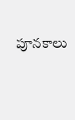పూనకాలు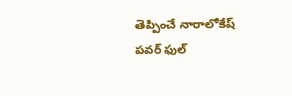తెప్పించే నారాలోకేష్ పవర్ ఫుల్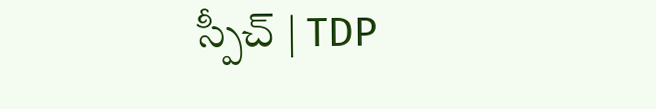స్పీచ్ | TDP